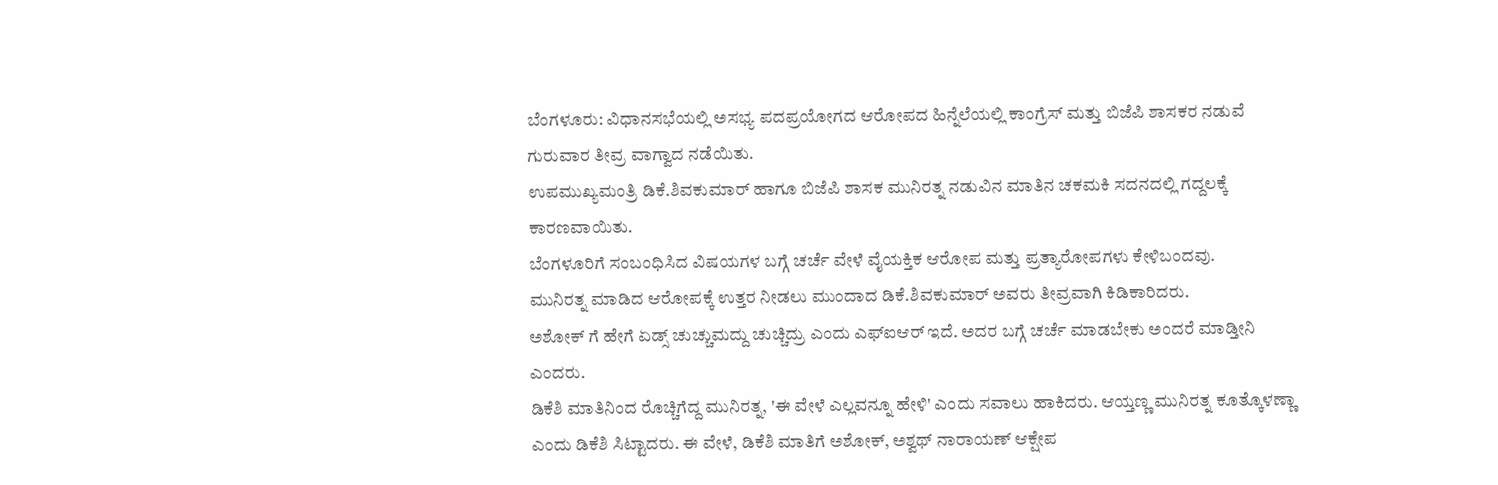ಬೆಂಗಳೂರು: ವಿಧಾನಸಭೆಯಲ್ಲಿ ಅಸಭ್ಯ ಪದಪ್ರಯೋಗದ ಆರೋಪದ ಹಿನ್ನೆಲೆಯಲ್ಲಿ ಕಾಂಗ್ರೆಸ್ ಮತ್ತು ಬಿಜೆಪಿ ಶಾಸಕರ ನಡುವೆ ಗುರುವಾರ ತೀವ್ರ ವಾಗ್ವಾದ ನಡೆಯಿತು.
ಉಪಮುಖ್ಯಮಂತ್ರಿ ಡಿಕೆ.ಶಿವಕುಮಾರ್ ಹಾಗೂ ಬಿಜೆಪಿ ಶಾಸಕ ಮುನಿರತ್ನ ನಡುವಿನ ಮಾತಿನ ಚಕಮಕಿ ಸದನದಲ್ಲಿ ಗದ್ದಲಕ್ಕೆ ಕಾರಣವಾಯಿತು.
ಬೆಂಗಳೂರಿಗೆ ಸಂಬಂಧಿಸಿದ ವಿಷಯಗಳ ಬಗ್ಗೆ ಚರ್ಚೆ ವೇಳೆ ವೈಯಕ್ತಿಕ ಆರೋಪ ಮತ್ತು ಪ್ರತ್ಯಾರೋಪಗಳು ಕೇಳಿಬಂದವು.
ಮುನಿರತ್ನ ಮಾಡಿದ ಆರೋಪಕ್ಕೆ ಉತ್ತರ ನೀಡಲು ಮುಂದಾದ ಡಿಕೆ.ಶಿವಕುಮಾರ್ ಅವರು ತೀವ್ರವಾಗಿ ಕಿಡಿಕಾರಿದರು.
ಅಶೋಕ್ ಗೆ ಹೇಗೆ ಏಡ್ಸ್ ಚುಚ್ಚುಮದ್ದು ಚುಚ್ಚಿದ್ರು ಎಂದು ಎಫ್ಐಆರ್ ಇದೆ. ಅದರ ಬಗ್ಗೆ ಚರ್ಚೆ ಮಾಡಬೇಕು ಅಂದರೆ ಮಾಡ್ತೀನಿ ಎಂದರು.
ಡಿಕೆಶಿ ಮಾತಿನಿಂದ ರೊಚ್ಚಿಗೆದ್ದ ಮುನಿರತ್ನ, 'ಈ ವೇಳೆ ಎಲ್ಲವನ್ನೂ ಹೇಳಿ' ಎಂದು ಸವಾಲು ಹಾಕಿದರು. ಆಯ್ತಣ್ಣ ಮುನಿರತ್ನ ಕೂತ್ಕೊಳಣ್ಣಾ ಎಂದು ಡಿಕೆಶಿ ಸಿಟ್ಟಾದರು. ಈ ವೇಳೆ, ಡಿಕೆಶಿ ಮಾತಿಗೆ ಅಶೋಕ್, ಅಶ್ವಥ್ ನಾರಾಯಣ್ ಆಕ್ಷೇಪ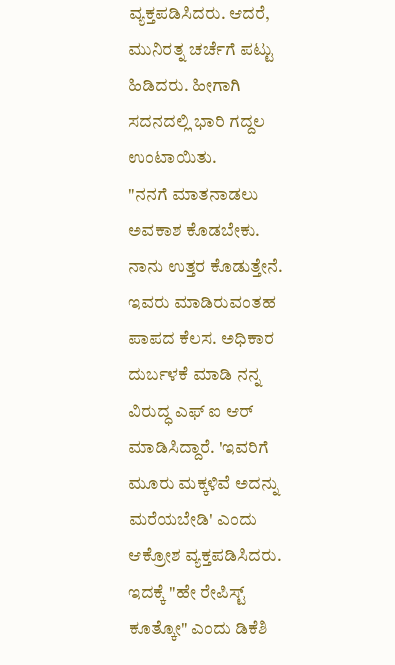ವ್ಯಕ್ತಪಡಿಸಿದರು. ಆದರೆ, ಮುನಿರತ್ನ ಚರ್ಚೆಗೆ ಪಟ್ಟು ಹಿಡಿದರು. ಹೀಗಾಗಿ ಸದನದಲ್ಲಿ ಭಾರಿ ಗದ್ದಲ ಉಂಟಾಯಿತು.
"ನನಗೆ ಮಾತನಾಡಲು ಅವಕಾಶ ಕೊಡಬೇಕು. ನಾನು ಉತ್ತರ ಕೊಡುತ್ತೇನೆ. ಇವರು ಮಾಡಿರುವಂತಹ ಪಾಪದ ಕೆಲಸ. ಅಧಿಕಾರ ದುರ್ಬಳಕೆ ಮಾಡಿ ನನ್ನ ವಿರುದ್ಧ ಎಫ್ ಐ ಆರ್ ಮಾಡಿಸಿದ್ದಾರೆ. 'ಇವರಿಗೆ ಮೂರು ಮಕ್ಕಳಿವೆ ಅದನ್ನು ಮರೆಯಬೇಡಿ' ಎಂದು ಆಕ್ರೋಶ ವ್ಯಕ್ತಪಡಿಸಿದರು. ಇದಕ್ಕೆ "ಹೇ ರೇಪಿಸ್ಟ್ ಕೂತ್ಕೋ" ಎಂದು ಡಿಕೆಶಿ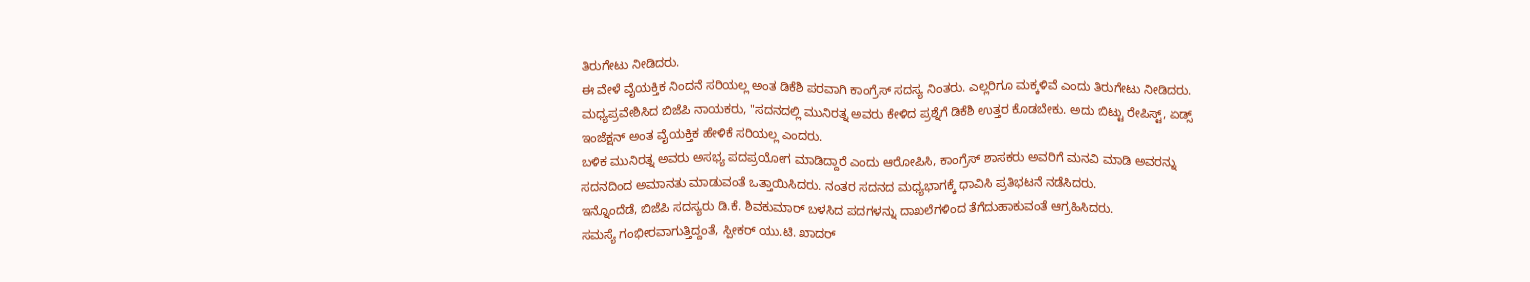ತಿರುಗೇಟು ನೀಡಿದರು.
ಈ ವೇಳೆ ವೈಯಕ್ತಿಕ ನಿಂದನೆ ಸರಿಯಲ್ಲ ಅಂತ ಡಿಕೆಶಿ ಪರವಾಗಿ ಕಾಂಗ್ರೆಸ್ ಸದಸ್ಯ ನಿಂತರು. ಎಲ್ಲರಿಗೂ ಮಕ್ಕಳಿವೆ ಎಂದು ತಿರುಗೇಟು ನೀಡಿದರು. ಮಧ್ಯಪ್ರವೇಶಿಸಿದ ಬಿಜೆಪಿ ನಾಯಕರು, "ಸದನದಲ್ಲಿ ಮುನಿರತ್ನ ಅವರು ಕೇಳಿದ ಪ್ರಶ್ನೆಗೆ ಡಿಕೆಶಿ ಉತ್ತರ ಕೊಡಬೇಕು. ಅದು ಬಿಟ್ಟು ರೇಪಿಸ್ಟ್, ಏಡ್ಸ್ ಇಂಜೆಕ್ಷನ್ ಅಂತ ವೈಯಕ್ತಿಕ ಹೇಳಿಕೆ ಸರಿಯಲ್ಲ ಎಂದರು.
ಬಳಿಕ ಮುನಿರತ್ನ ಅವರು ಅಸಭ್ಯ ಪದಪ್ರಯೋಗ ಮಾಡಿದ್ದಾರೆ ಎಂದು ಆರೋಪಿಸಿ, ಕಾಂಗ್ರೆಸ್ ಶಾಸಕರು ಅವರಿಗೆ ಮನವಿ ಮಾಡಿ ಅವರನ್ನು ಸದನದಿಂದ ಅಮಾನತು ಮಾಡುವಂತೆ ಒತ್ತಾಯಿಸಿದರು. ನಂತರ ಸದನದ ಮಧ್ಯಭಾಗಕ್ಕೆ ಧಾವಿಸಿ ಪ್ರತಿಭಟನೆ ನಡೆಸಿದರು.
ಇನ್ನೊಂದೆಡೆ, ಬಿಜೆಪಿ ಸದಸ್ಯರು ಡಿ.ಕೆ. ಶಿವಕುಮಾರ್ ಬಳಸಿದ ಪದಗಳನ್ನು ದಾಖಲೆಗಳಿಂದ ತೆಗೆದುಹಾಕುವಂತೆ ಆಗ್ರಹಿಸಿದರು.
ಸಮಸ್ಯೆ ಗಂಭೀರವಾಗುತ್ತಿದ್ದಂತೆ, ಸ್ಪೀಕರ್ ಯು.ಟಿ. ಖಾದರ್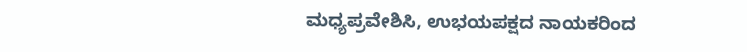ಮಧ್ಯಪ್ರವೇಶಿಸಿ, ಉಭಯಪಕ್ಷದ ನಾಯಕರಿಂದ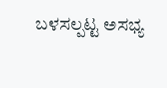ಬಳಸಲ್ಪಟ್ಟ ಅಸಭ್ಯ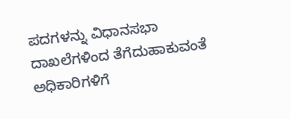ಪದಗಳನ್ನು ವಿಧಾನಸಭಾ ದಾಖಲೆಗಳಿಂದ ತೆಗೆದುಹಾಕುವಂತೆ ಅಧಿಕಾರಿಗಳಿಗೆ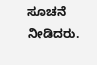ಸೂಚನೆ ನೀಡಿದರು.